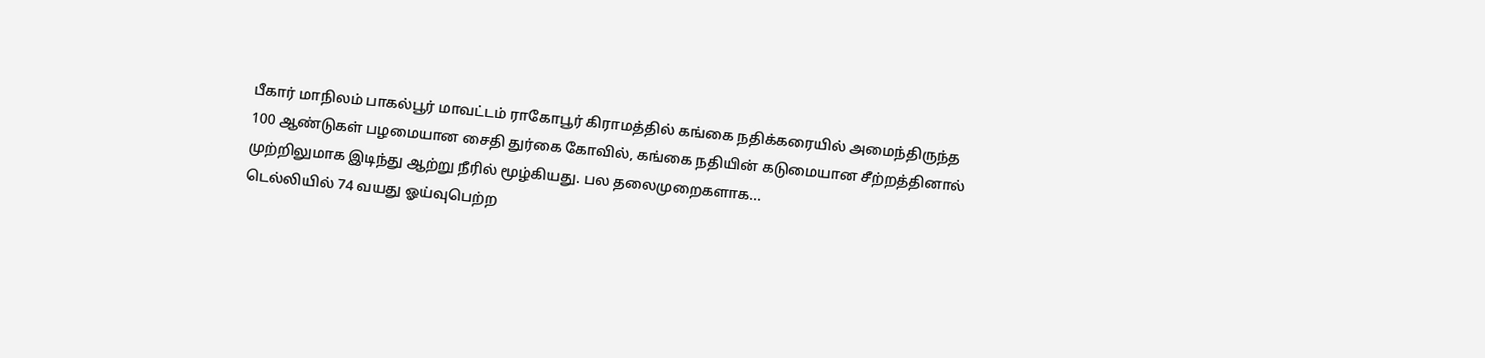பீகார் மாநிலம் பாகல்பூர் மாவட்டம் ராகோபூர் கிராமத்தில் கங்கை நதிக்கரையில் அமைந்திருந்த 100 ஆண்டுகள் பழமையான சைதி துர்கை கோவில், கங்கை நதியின் கடுமையான சீற்றத்தினால் முற்றிலுமாக இடிந்து ஆற்று நீரில் மூழ்கியது. பல தலைமுறைகளாக...
டெல்லியில் 74 வயது ஓய்வுபெற்ற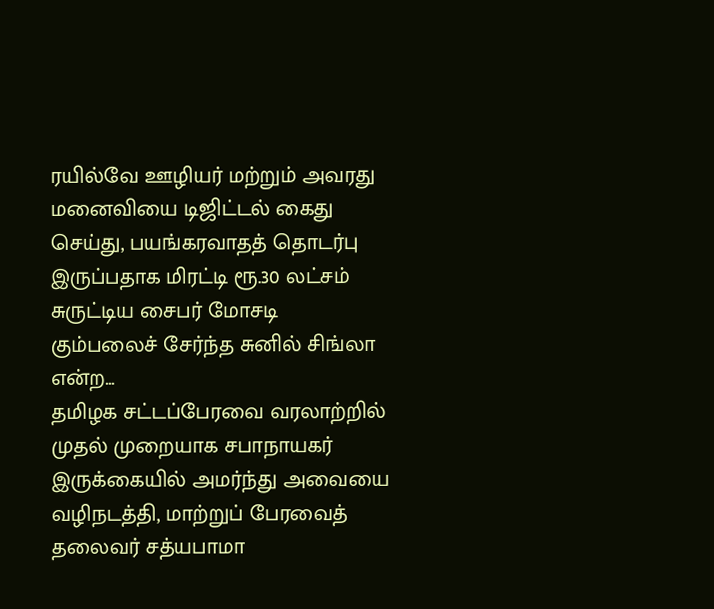ரயில்வே ஊழியர் மற்றும் அவரது மனைவியை டிஜிட்டல் கைது செய்து, பயங்கரவாதத் தொடர்பு இருப்பதாக மிரட்டி ரூ.30 லட்சம் சுருட்டிய சைபர் மோசடி கும்பலைச் சேர்ந்த சுனில் சிங்லா என்ற...
தமிழக சட்டப்பேரவை வரலாற்றில் முதல் முறையாக சபாநாயகர் இருக்கையில் அமர்ந்து அவையை வழிநடத்தி, மாற்றுப் பேரவைத் தலைவர் சத்யபாமா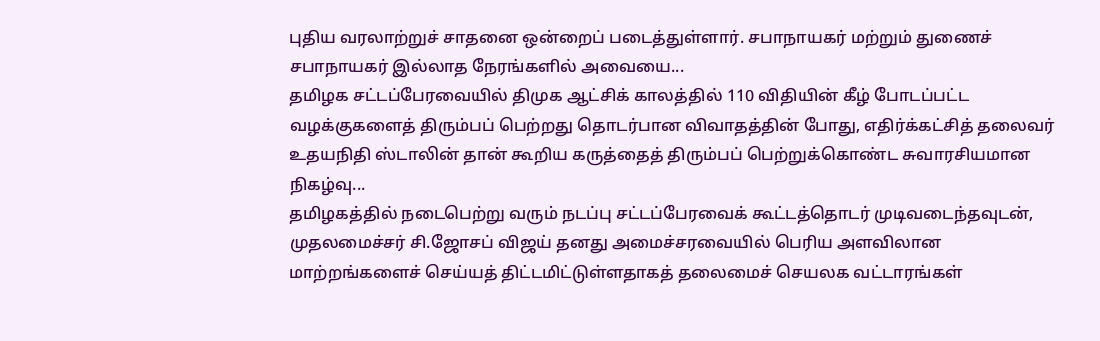புதிய வரலாற்றுச் சாதனை ஒன்றைப் படைத்துள்ளார். சபாநாயகர் மற்றும் துணைச் சபாநாயகர் இல்லாத நேரங்களில் அவையை...
தமிழக சட்டப்பேரவையில் திமுக ஆட்சிக் காலத்தில் 110 விதியின் கீழ் போடப்பட்ட வழக்குகளைத் திரும்பப் பெற்றது தொடர்பான விவாதத்தின் போது, எதிர்க்கட்சித் தலைவர் உதயநிதி ஸ்டாலின் தான் கூறிய கருத்தைத் திரும்பப் பெற்றுக்கொண்ட சுவாரசியமான நிகழ்வு...
தமிழகத்தில் நடைபெற்று வரும் நடப்பு சட்டப்பேரவைக் கூட்டத்தொடர் முடிவடைந்தவுடன், முதலமைச்சர் சி.ஜோசப் விஜய் தனது அமைச்சரவையில் பெரிய அளவிலான மாற்றங்களைச் செய்யத் திட்டமிட்டுள்ளதாகத் தலைமைச் செயலக வட்டாரங்கள்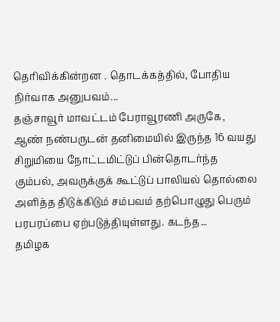தெரிவிக்கின்றன . தொடக்கத்தில், போதிய நிர்வாக அனுபவம்...
தஞ்சாவூர் மாவட்டம் பேராவூரணி அருகே, ஆண் நண்பருடன் தனிமையில் இருந்த 16 வயது சிறுமியை நோட்டமிட்டுப் பின்தொடர்ந்த கும்பல், அவருக்குக் கூட்டுப் பாலியல் தொல்லை அளித்த திடுக்கிடும் சம்பவம் தற்பொழுது பெரும் பரபரப்பை ஏற்படுத்தியுள்ளது. கடந்த...
தமிழக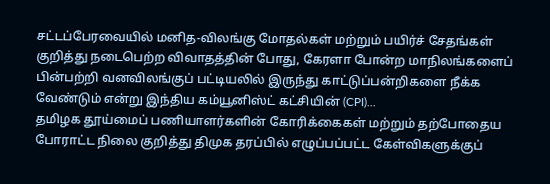சட்டப்பேரவையில் மனித-விலங்கு மோதல்கள் மற்றும் பயிர்ச் சேதங்கள் குறித்து நடைபெற்ற விவாதத்தின் போது, கேரளா போன்ற மாநிலங்களைப் பின்பற்றி வனவிலங்குப் பட்டியலில் இருந்து காட்டுப்பன்றிகளை நீக்க வேண்டும் என்று இந்திய கம்யூனிஸ்ட் கட்சியின் (CPI)...
தமிழக தூய்மைப் பணியாளர்களின் கோரிக்கைகள் மற்றும் தற்போதைய போராட்ட நிலை குறித்து திமுக தரப்பில் எழுப்பப்பட்ட கேள்விகளுக்குப்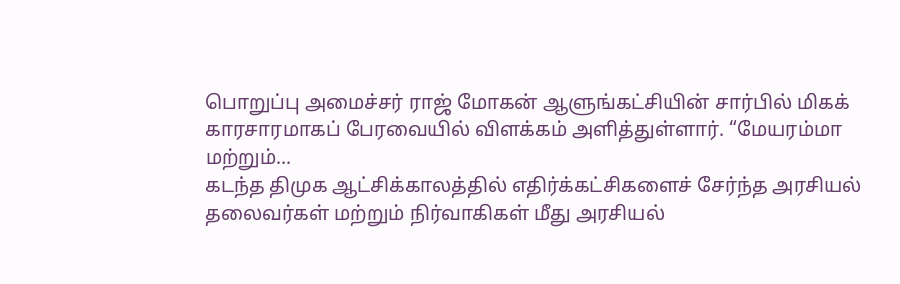பொறுப்பு அமைச்சர் ராஜ் மோகன் ஆளுங்கட்சியின் சார்பில் மிகக் காரசாரமாகப் பேரவையில் விளக்கம் அளித்துள்ளார். “மேயரம்மா மற்றும்...
கடந்த திமுக ஆட்சிக்காலத்தில் எதிர்க்கட்சிகளைச் சேர்ந்த அரசியல் தலைவர்கள் மற்றும் நிர்வாகிகள் மீது அரசியல்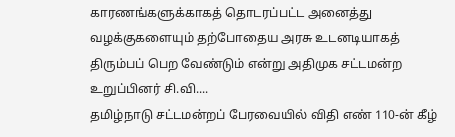காரணங்களுக்காகத் தொடரப்பட்ட அனைத்து வழக்குகளையும் தற்போதைய அரசு உடனடியாகத் திரும்பப் பெற வேண்டும் என்று அதிமுக சட்டமன்ற உறுப்பினர் சி.வி....
தமிழ்நாடு சட்டமன்றப் பேரவையில் விதி எண் 110-ன் கீழ்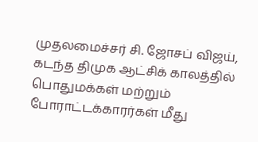முதலமைச்சர் சி. ஜோசப் விஜய், கடந்த திமுக ஆட்சிக் காலத்தில் பொதுமக்கள் மற்றும் போராட்டக்காரர்கள் மீது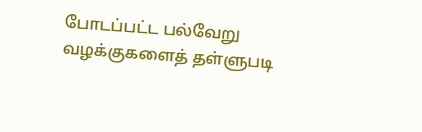போடப்பட்ட பல்வேறு வழக்குகளைத் தள்ளுபடி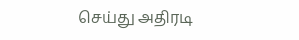செய்து அதிரடி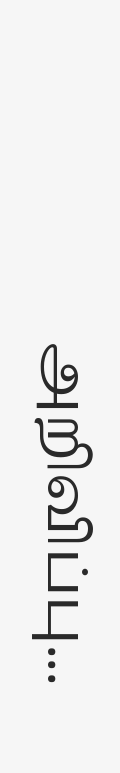அறிவிப்பு...